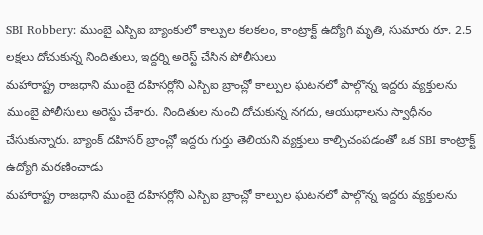SBI Robbery: ముంబై ఎస్బిఐ బ్యాంకులో కాల్పుల కలకలం, కాంట్రాక్ట్ ఉద్యోగి మృతి, సుమారు రూ. 2.5 లక్షలు దోచుకున్న నిందితులు, ఇద్దర్ని అరెస్ట్ చేసిన పోలీసులు
మహారాష్ట్ర రాజధాని ముంబై దహిసర్లోని ఎస్బిఐ బ్రాంచ్లో కాల్పుల ఘటనలో పాల్గొన్న ఇద్దరు వ్యక్తులను ముంబై పోలీసులు అరెస్టు చేశారు. నిందితుల నుంచి దోచుకున్న నగదు, ఆయుధాలను స్వాధీనం చేసుకున్నారు. బ్యాంక్ దహిసర్ బ్రాంచ్లో ఇద్దరు గుర్తు తెలియని వ్యక్తులు కాల్చిచంపడంతో ఒక SBI కాంట్రాక్ట్ ఉద్యోగి మరణించాడు
మహారాష్ట్ర రాజధాని ముంబై దహిసర్లోని ఎస్బిఐ బ్రాంచ్లో కాల్పుల ఘటనలో పాల్గొన్న ఇద్దరు వ్యక్తులను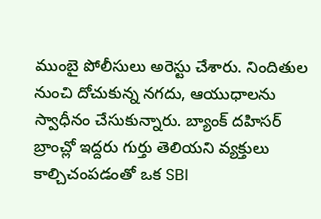ముంబై పోలీసులు అరెస్టు చేశారు. నిందితుల నుంచి దోచుకున్న నగదు, ఆయుధాలను స్వాధీనం చేసుకున్నారు. బ్యాంక్ దహిసర్ బ్రాంచ్లో ఇద్దరు గుర్తు తెలియని వ్యక్తులు కాల్చిచంపడంతో ఒక SBI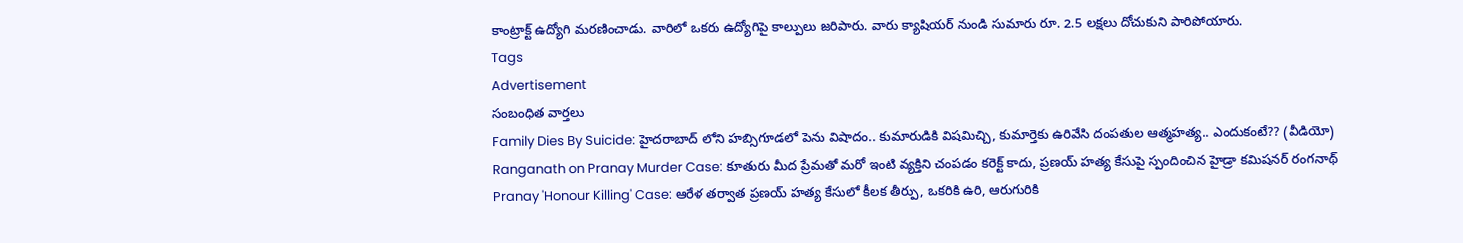కాంట్రాక్ట్ ఉద్యోగి మరణించాడు. వారిలో ఒకరు ఉద్యోగిపై కాల్పులు జరిపారు. వారు క్యాషియర్ నుండి సుమారు రూ. 2.5 లక్షలు దోచుకుని పారిపోయారు.
Tags
Advertisement
సంబంధిత వార్తలు
Family Dies By Suicide: హైదరాబాద్ లోని హబ్సిగూడలో పెను విషాదం.. కుమారుడికి విషమిచ్చి, కుమార్తెకు ఉరివేసి దంపతుల ఆత్మహత్య.. ఎందుకంటే?? (వీడియో)
Ranganath on Pranay Murder Case: కూతురు మీద ప్రేమతో మరో ఇంటి వ్యక్తిని చంపడం కరెక్ట్ కాదు, ప్రణయ్ హత్య కేసుపై స్పందించిన హైడ్రా కమిషనర్ రంగనాథ్
Pranay 'Honour Killing' Case: ఆరేళ తర్వాత ప్రణయ్ హత్య కేసులో కీలక తీర్పు, ఒకరికి ఉరి, ఆరుగురికి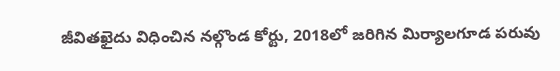జీవితఖైదు విధించిన నల్గొండ కోర్టు, 2018లో జరిగిన మిర్యాలగూడ పరువు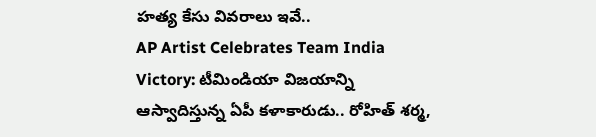హత్య కేసు వివరాలు ఇవే..
AP Artist Celebrates Team India Victory: టీమిండియా విజయాన్ని ఆస్వాదిస్తున్న ఏపీ కళాకారుడు.. రోహిత్ శర్మ,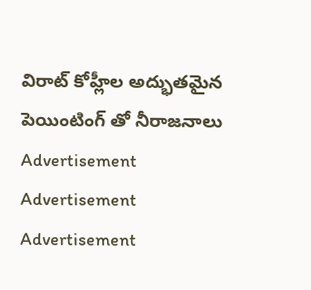విరాట్ కోహ్లీల అద్భుతమైన పెయింటింగ్ తో నీరాజనాలు
Advertisement
Advertisement
Advertisement